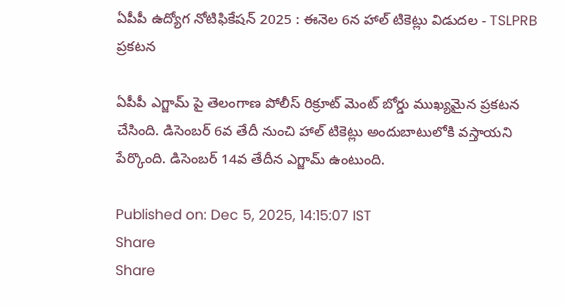ఏపీపీ ఉద్యోగ నోటిఫికేషన్ 2025 : ఈనెల 6న హాల్ టికెట్లు విడుదల - TSLPRB ప్రకటన

ఏపీపీ ఎగ్జామ్ పై తెలంగాణ పోలీస్ రిక్రూట్ మెంట్ బోర్డు ముఖ్యమైన ప్రకటన చేసింది. డిసెంబర్ 6వ తేదీ నుంచి హాల్ టికెట్లు అందుబాటులోకి వస్తాయని పేర్కొంది. డిసెంబర్ 14వ తేదీన ఎగ్జామ్ ఉంటుంది.

Published on: Dec 5, 2025, 14:15:07 IST
Share
Share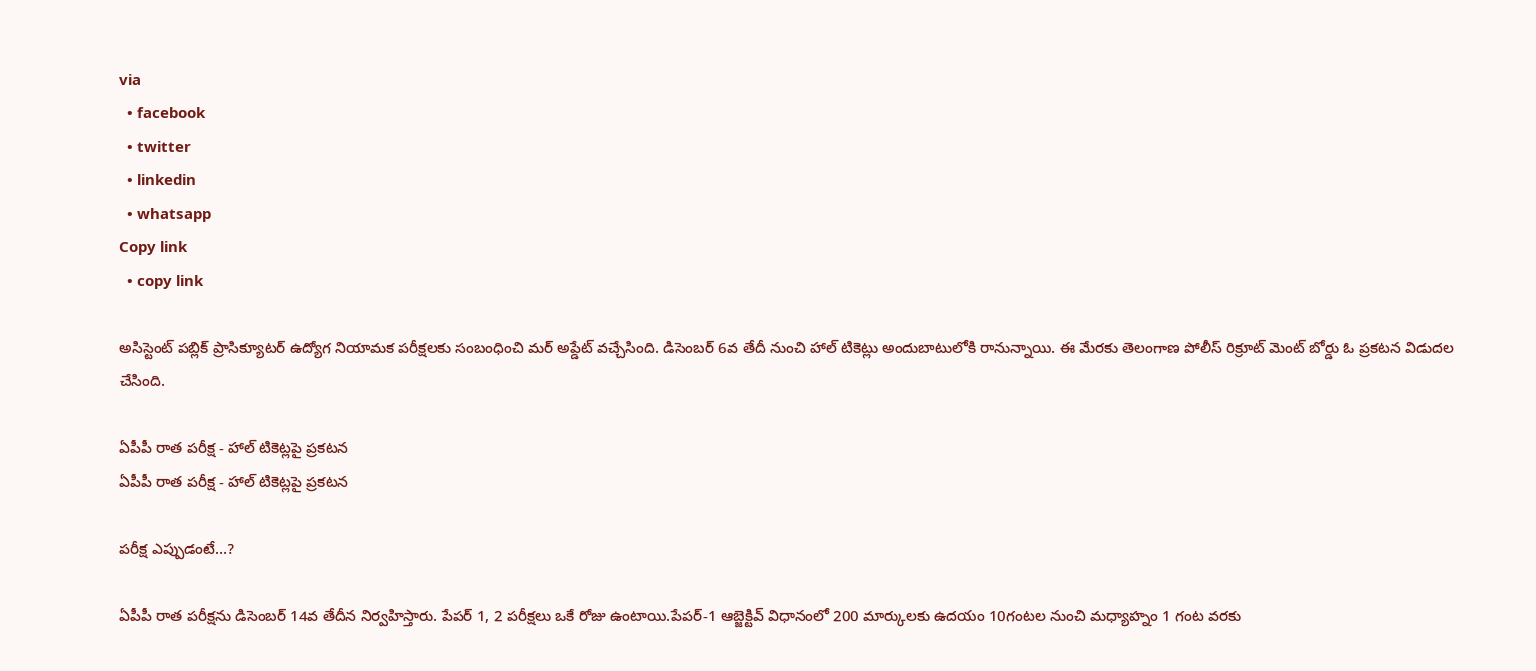via
  • facebook
  • twitter
  • linkedin
  • whatsapp
Copy link
  • copy link

అసిస్టెంట్ పబ్లిక్ ప్రాసిక్యూటర్ ఉద్యోగ నియామక పరీక్షలకు సంబంధించి మర్ అప్డేట్ వచ్చేసింది. డిసెంబర్ 6వ తేదీ నుంచి హాల్ టికెట్లు అందుబాటులోకి రానున్నాయి. ఈ మేరకు తెలంగాణ పోలీస్ రిక్రూట్ మెంట్ బోర్డు ఓ ప్రకటన విడుదల చేసింది.

ఏపీపీ రాత పరీక్ష - హాల్ టికెట్లపై ప్రకటన
ఏపీపీ రాత పరీక్ష - హాల్ టికెట్లపై ప్రకటన

పరీక్ష ఎప్పుడంటే…?

ఏపీపీ రాత పరీక్షను డిసెంబర్ 14వ తేదీన నిర్వహిస్తారు. పేపర్ 1, 2 పరీక్షలు ఒకే రోజు ఉంటాయి.పేపర్‌-1 ఆబ్జెక్టివ్‌ విధానంలో 200 మార్కులకు ఉదయం 10గంటల నుంచి మధ్యాహ్నం 1 గంట వరకు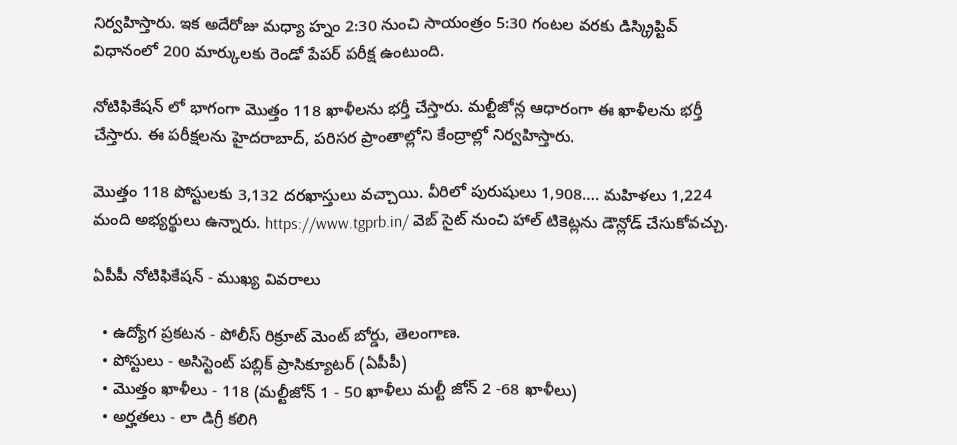నిర్వహిస్తారు. ఇక అదేరోజు మధ్యా హ్నం 2:30 నుంచి సాయంత్రం 5:30 గంటల వరకు డిస్క్రిప్టివ్‌ విధానంలో 200 మార్కులకు రెండో పేపర్‌ పరీక్ష ఉంటుంది.

నోటిఫికేషన్ లో భాగంగా మొత్తం 118 ఖాళీలను భర్తీ చేస్తారు. మల్టీజోన్ల ఆధారంగా ఈ ఖాళీలను భర్తీ చేస్తారు. ఈ పరీక్షలను హైదరాబాద్‌, పరిసర ప్రాంతాల్లోని కేంద్రాల్లో నిర్వహిస్తారు.

మొత్తం 118 పోస్టులకు 3,132 దరఖాస్తులు వచ్చాయి. వీరిలో పురుషులు 1,908…. మహిళలు 1,224 మంది అభ్యర్థులు ఉన్నారు. https://www.tgprb.in/ వెబ్ సైట్ నుంచి హాల్ టికెట్లను డౌన్లోడ్ చేసుకోవచ్చు.

ఏపీపీ నోటిఫికేషన్ - ముఖ్య వివరాలు

  • ఉద్యోగ ప్రకటన - పోలీస్ రిక్రూట్ మెంట్ బోర్డు, తెలంగాణ.
  • పోస్టులు - అసిస్టెంట్‌ పబ్లిక్‌ ప్రాసిక్యూటర్‌ (ఏపీపీ)
  • మొత్తం ఖాళీలు - 118 (మల్టీజోన్ 1 - 50 ఖాళీలు మల్టీ జోన్ 2 -68 ఖాళీలు)
  • అర్హతలు - లా డిగ్రీ కలిగి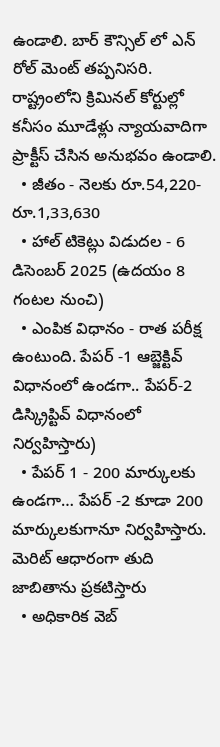ఉండాలి. బార్ కౌన్సిల్ లో ఎన్ రోల్ మెంట్ తప్పనిసరి. రాష్ట్రంలోని క్రిమినల్‌ కోర్టుల్లో కనీసం మూడేళ్లు న్యాయవాదిగా ప్రాక్టీస్‌ చేసిన అనుభవం ఉండాలి.
  • జీతం - నెలకు రూ.54,220- రూ.1,33,630
  • హాల్ టికెట్లు విడుదల - 6 డిసెంబర్ 2025 (ఉదయం 8 గంటల నుంచి)
  • ఎంపిక విధానం - రాత పరీక్ష ఉంటుంది. పేపర్‌ -1 ఆబ్జెక్టివ్ విధానంలో ఉండగా.. పేపర్‌-2 డిస్క్రిప్టివ్‌ విధానంలో నిర్వహిస్తారు)
  • పేపర్ 1 - 200 మార్కులకు ఉండగా… పేపర్ -2 కూడా 200 మార్కులకుగానూ నిర్వహిస్తారు. మెరిట్ ఆధారంగా తుది జాబితాను ప్రకటిస్తారు
  • అధికారిక వెబ్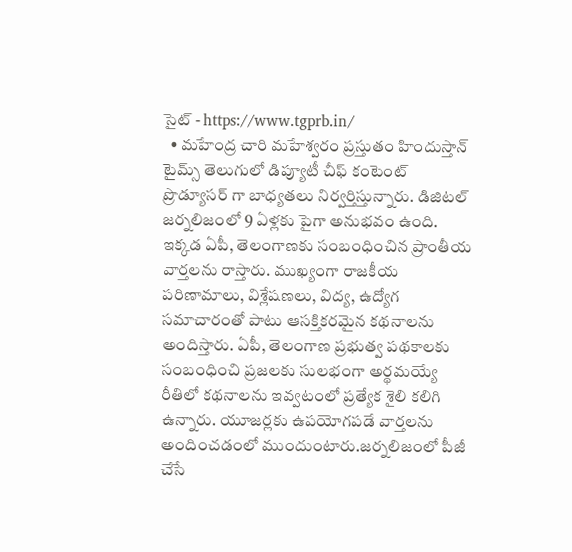సైట్ - https://www.tgprb.in/
  • మహేంద్ర చారి మహేశ్వరం ప్రస్తుతం హిందుస్తాన్ టైమ్స్ తెలుగులో డిప్యూటీ చీఫ్ కంటెంట్ ప్రొడ్యూసర్ గా బాధ్యతలు నిర్వర్తిస్తున్నారు. డిజిటల్ జర్నలిజంలో 9 ఏళ్లకు పైగా అనుభవం ఉంది. ఇక్కడ ఏపీ, తెలంగాణకు సంబంధించిన ప్రాంతీయ వార్తలను రాస్తారు. ముఖ్యంగా రాజకీయ పరిణామాలు, విశ్లేషణలు, విద్య, ఉద్యోగ సమాచారంతో పాటు ఆసక్తికరమైన కథనాలను అందిస్తారు. ఏపీ, తెలంగాణ ప్రభుత్వ పథకాలకు సంబంధించి ప్రజలకు సులభంగా అర్థమయ్యే రీతిలో కథనాలను ఇవ్వటంలో ప్రత్యేక శైలి కలిగి ఉన్నారు. యూజర్లకు ఉపయోగపడే వార్తలను అందించడంలో ముందుంటారు.జర్నలిజంలో పీజీ చేసే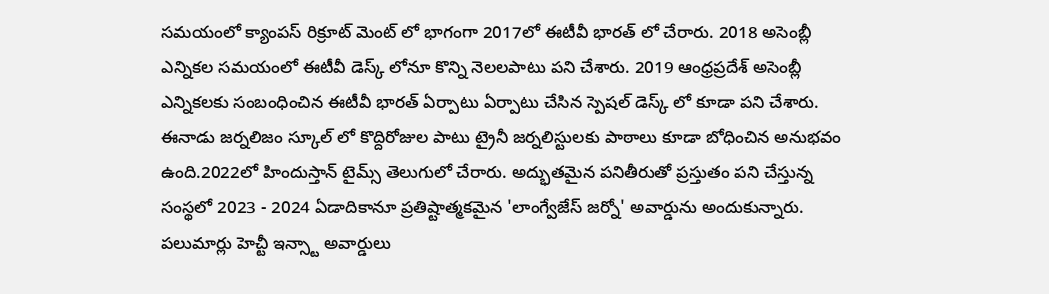సమయంలో క్యాంపస్ రిక్రూట్ మెంట్ లో భాగంగా 2017లో ఈటీవీ భారత్ లో చేరారు. 2018 అసెంబ్లీ ఎన్నికల సమయంలో ఈటీవీ డెస్క్ లోనూ కొన్ని నెలలపాటు పని చేశారు. 2019 ఆంధ్రప్రదేశ్ అసెంబ్లీ ఎన్నికలకు సంబంధించిన ఈటీవీ భారత్ ఏర్పాటు ఏర్పాటు చేసిన స్పెషల్ డెస్క్ లో కూడా పని చేశారు. ఈనాడు జర్నలిజం స్కూల్ లో కొద్దిరోజుల పాటు ట్రైనీ జర్నలిస్టులకు పాఠాలు కూడా బోధించిన అనుభవం ఉంది.2022లో హిందుస్తాన్ టైమ్స్ తెలుగులో చేరారు. అద్భుతమైన పనితీరుతో ప్రస్తుతం పని చేస్తున్న సంస్థలో 2023 - 2024 ఏడాదికానూ ప్రతిష్టాత్మకమైన 'లాంగ్వేజేస్ జర్నో' అవార్డును అందుకున్నారు. పలుమార్లు హెచ్టీ ఇన్స్టా అవార్డులు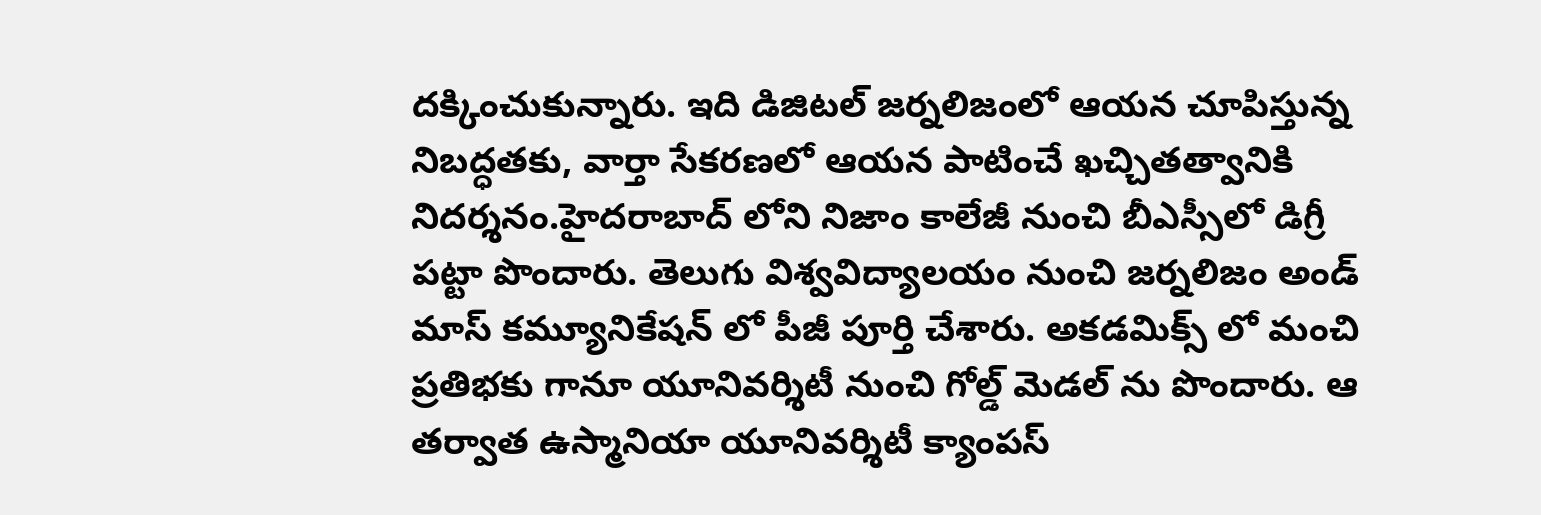దక్కించుకున్నారు. ఇది డిజిటల్ జర్నలిజంలో ఆయన చూపిస్తున్న నిబద్ధతకు, వార్తా సేకరణలో ఆయన పాటించే ఖచ్చితత్వానికి నిదర్శనం.హైదరాబాద్ లోని నిజాం కాలేజీ నుంచి బీఎస్సీలో డిగ్రీ పట్టా పొందారు. తెలుగు విశ్వవిద్యాలయం నుంచి జర్నలిజం అండ్ మాస్ కమ్యూనికేషన్ లో పీజీ పూర్తి చేశారు. అకడమిక్స్ లో మంచి ప్రతిభకు గానూ యూనివర్శిటీ నుంచి గోల్డ్ మెడల్ ను పొందారు. ఆ తర్వాత ఉస్మానియా యూనివర్శిటీ క్యాంపస్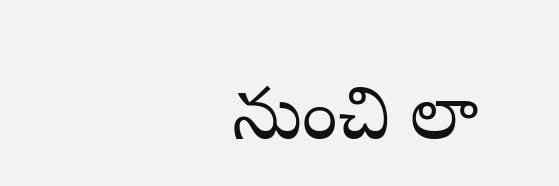నుంచి లా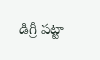డిగ్రీ పట్టా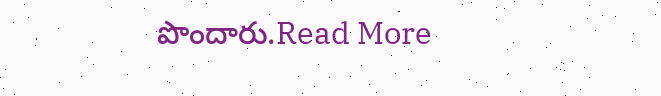పొందారు.Read More